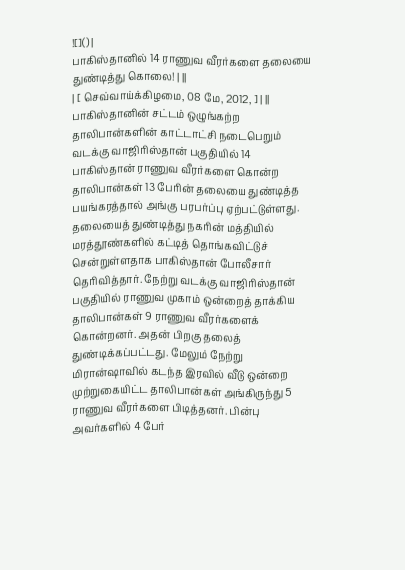![]() |
பாகிஸ்தானில் 14 ராணுவ வீரர்களை தலையை துண்டித்து கொலை! | ||
| [ செவ்வாய்க்கிழமை, 08 மே, 2012, ] | ||
பாகிஸ்தானின் சட்டம் ஒழுங்கற்ற தாலிபான்களின் காட்டாட்சி நடைபெறும் வடக்கு வாஜிரிஸ்தான் பகுதியில் 14 பாகிஸ்தான் ராணுவ வீரர்களை கொன்ற தாலிபான்கள் 13 பேரின் தலையை துண்டித்த பயங்கரத்தால் அங்கு பரபர்ப்பு ஏற்பட்டுள்ளது.
தலையைத் துண்டித்து நகரின் மத்தியில் மரத்தூண்களில் கட்டித் தொங்கவிட்டுச் சென்றுள்ளதாக பாகிஸ்தான் போலீசார் தெரிவித்தார். நேற்று வடக்கு வாஜிரிஸ்தான் பகுதியில் ராணுவ முகாம் ஒன்றைத் தாக்கிய தாலிபான்கள் 9 ராணுவ வீரர்களைக் கொன்றனர். அதன் பிறகு தலைத் துண்டிக்கப்பட்டது. மேலும் நேற்று மிரான்ஷாவில் கடந்த இரவில் வீடு ஒன்றை முற்றுகையிட்ட தாலிபான்கள் அங்கிருந்து 5 ராணுவ வீரர்களை பிடித்தனர். பின்பு அவர்களில் 4 பேர்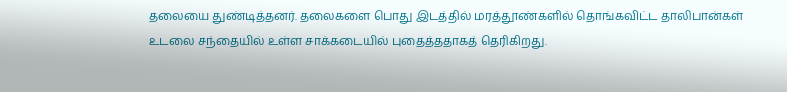தலையை துண்டித்தனர். தலைகளை பொது இடத்தில் மரத்தூண்களில் தொங்கவிட்ட தாலிபான்கள் உடலை சந்தையில் உள்ள சாக்கடையில் புதைத்ததாகத் தெரிகிறது.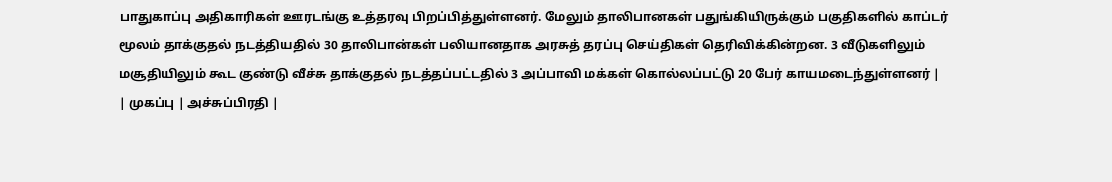பாதுகாப்பு அதிகாரிகள் ஊரடங்கு உத்தரவு பிறப்பித்துள்ளனர். மேலும் தாலிபானகள் பதுங்கியிருக்கும் பகுதிகளில் காப்டர் மூலம் தாக்குதல் நடத்தியதில் 30 தாலிபான்கள் பலியானதாக அரசுத் தரப்பு செய்திகள் தெரிவிக்கின்றன. 3 வீடுகளிலும் மசூதியிலும் கூட குண்டு வீச்சு தாக்குதல் நடத்தப்பட்டதில் 3 அப்பாவி மக்கள் கொல்லப்பட்டு 20 பேர் காயமடைந்துள்ளனர் |
| முகப்பு | அச்சுப்பிரதி |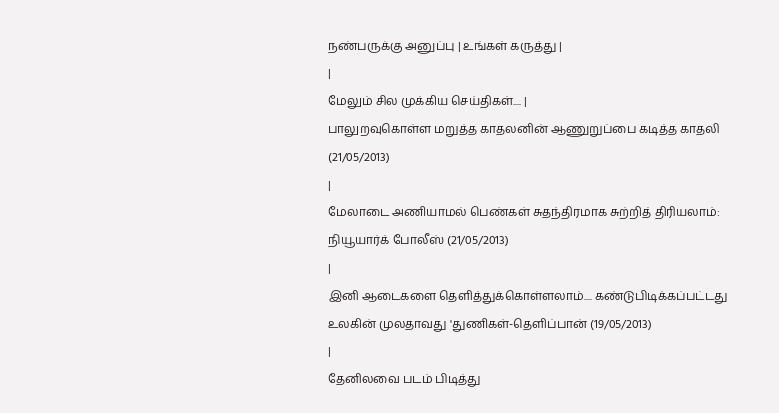நண்பருக்கு அனுப்பு | உங்கள் கருத்து |
|
மேலும் சில முக்கிய செய்திகள்.... |
பாலுறவுகொள்ள மறுத்த காதலனின் ஆணுறுப்பை கடித்த காதலி (21/05/2013)
|
மேலாடை அணியாமல் பெண்கள் சுதந்திரமாக சுற்றித் திரியலாம்: நியூயார்க் போலீஸ் (21/05/2013)
|
இனி ஆடைகளை தெளித்துக்கொள்ளலாம்.... கண்டுபிடிக்கப்பட்டது உலகின் முலதாவது 'துணிகள்-தெளிப்பான் (19/05/2013)
|
தேனிலவை படம் பிடித்து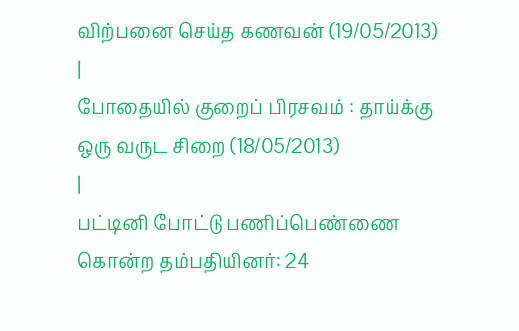விற்பனை செய்த கணவன் (19/05/2013)
|
போதையில் குறைப் பிரசவம் : தாய்க்கு ஒரு வருட சிறை (18/05/2013)
|
பட்டினி போட்டு பணிப்பெண்ணை கொன்ற தம்பதியினர்: 24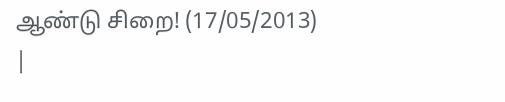ஆண்டு சிறை! (17/05/2013)
|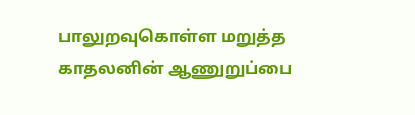பாலுறவுகொள்ள மறுத்த காதலனின் ஆணுறுப்பை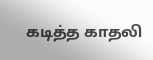கடித்த காதலி